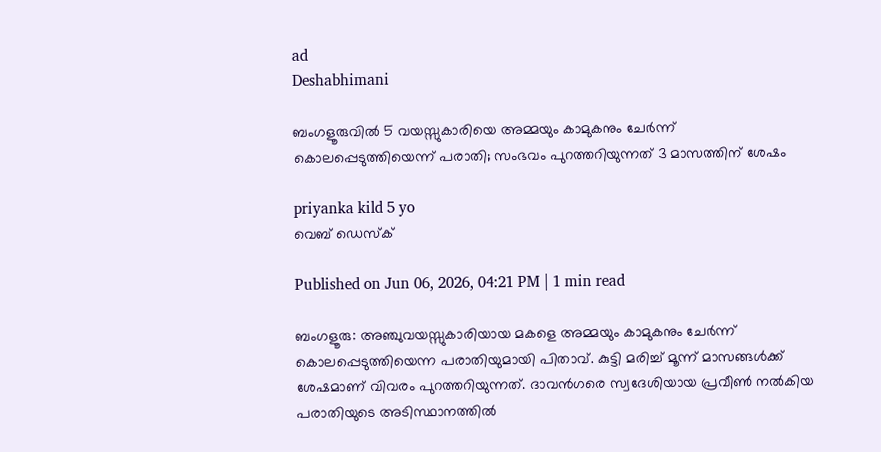ad
Deshabhimani

ബംഗളൂരുവിൽ 5 വയസ്സുകാരിയെ അമ്മയും കാമുകനും ചേർന്ന് കൊലപ്പെടുത്തിയെന്ന് പരാതി; സംഭവം പുറത്തറിയുന്നത് 3 മാസത്തിന് ശേഷം

priyanka kild 5 yo
വെബ് ഡെസ്ക്

Published on Jun 06, 2026, 04:21 PM | 1 min read

ബംഗളൂരു: അഞ്ചുവയസ്സുകാരിയായ മകളെ അമ്മയും കാമുകനും ചേർന്ന് കൊലപ്പെടുത്തിയെന്ന പരാതിയുമായി പിതാവ്. കുട്ടി മരിച്ച് മൂന്ന് മാസങ്ങൾക്ക് ശേഷമാണ് വിവരം പുറത്തറിയുന്നത്. ദാവൻഗരെ സ്വദേശിയായ പ്രവീൺ നൽകിയ പരാതിയുടെ അടിസ്ഥാനത്തിൽ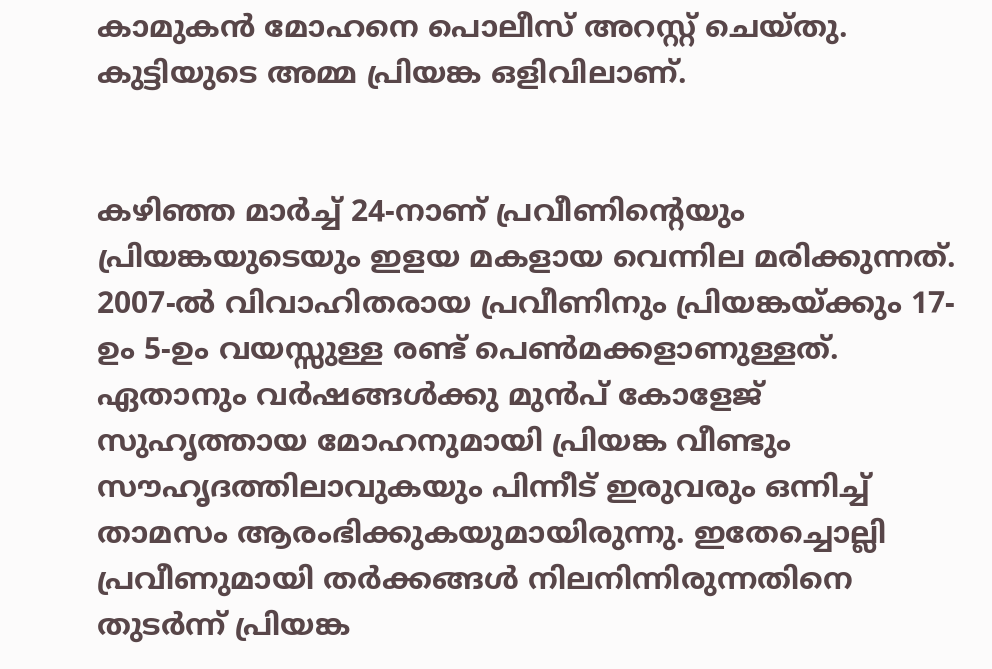കാമുകൻ മോഹനെ പൊലീസ് അറസ്റ്റ് ചെയ്തു. കുട്ടിയുടെ അമ്മ പ്രിയങ്ക ഒളിവിലാണ്.


കഴിഞ്ഞ മാർച്ച് 24-നാണ് പ്രവീണിന്റെയും പ്രിയങ്കയുടെയും ഇളയ മകളായ വെന്നില മരിക്കുന്നത്. 2007-ൽ വിവാഹിതരായ പ്രവീണിനും പ്രിയങ്കയ്ക്കും 17-ഉം 5-ഉം വയസ്സുള്ള രണ്ട് പെൺമക്കളാണുള്ളത്. ഏതാനും വർഷങ്ങൾക്കു മുൻപ് കോളേജ് സുഹൃത്തായ മോഹനുമായി പ്രിയങ്ക വീണ്ടും സൗഹൃദത്തിലാവുകയും പിന്നീട് ഇരുവരും ഒന്നിച്ച് താമസം ആരംഭിക്കുകയുമായിരുന്നു. ഇതേച്ചൊല്ലി പ്രവീണുമായി തർക്കങ്ങൾ നിലനിന്നിരുന്നതിനെ തുടർന്ന് പ്രിയങ്ക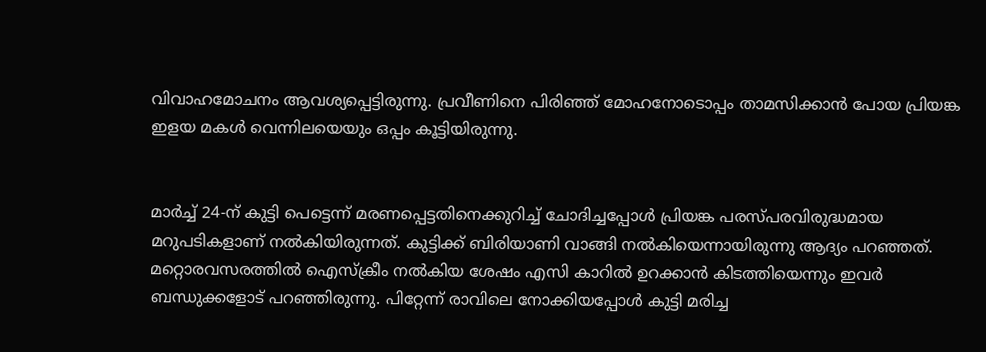വിവാഹമോചനം ആവശ്യപ്പെട്ടിരുന്നു. പ്രവീണിനെ പിരിഞ്ഞ് മോഹനോടൊപ്പം താമസിക്കാൻ പോയ പ്രിയങ്ക ഇളയ മകൾ വെന്നിലയെയും ഒപ്പം കൂട്ടിയിരുന്നു.


മാർച്ച് 24-ന് കുട്ടി പെട്ടെന്ന് മരണപ്പെട്ടതിനെക്കുറിച്ച് ചോദിച്ചപ്പോൾ പ്രിയങ്ക പരസ്പരവിരുദ്ധമായ മറുപടികളാണ് നൽകിയിരുന്നത്. കുട്ടിക്ക് ബിരിയാണി വാങ്ങി നൽകിയെന്നായിരുന്നു ആദ്യം പറഞ്ഞത്. മറ്റൊരവസരത്തില്‍ ഐസ്ക്രീം നൽകിയ ശേഷം എസി കാറിൽ ഉറക്കാൻ കിടത്തിയെന്നും ഇവർ ബന്ധുക്കളോട് പറഞ്ഞിരുന്നു. പിറ്റേന്ന് രാവിലെ നോക്കിയപ്പോൾ കുട്ടി മരിച്ച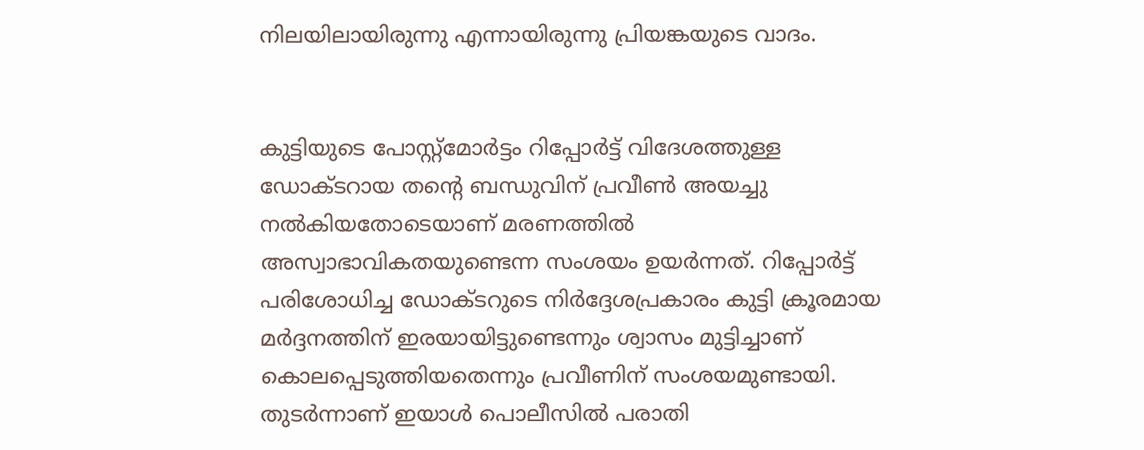നിലയിലായിരുന്നു എന്നായിരുന്നു പ്രിയങ്കയുടെ വാദം.


കുട്ടിയുടെ പോസ്റ്റ്‌മോർട്ടം റിപ്പോർട്ട് വിദേശത്തുള്ള ഡോക്ടറായ തന്റെ ബന്ധുവിന് പ്രവീൺ അയച്ചു നൽകിയതോടെയാണ് മരണത്തിൽ അസ്വാഭാവികതയുണ്ടെന്ന സംശയം ഉയർന്നത്. റിപ്പോർട്ട് പരിശോധിച്ച ഡോക്ടറുടെ നിർദ്ദേശപ്രകാരം കുട്ടി ക്രൂരമായ മർദ്ദനത്തിന് ഇരയായിട്ടുണ്ടെന്നും ശ്വാസം മുട്ടിച്ചാണ് കൊലപ്പെടുത്തിയതെന്നും പ്രവീണിന് സംശയമുണ്ടായി. തുടർന്നാണ് ഇയാൾ പൊലീസിൽ പരാതി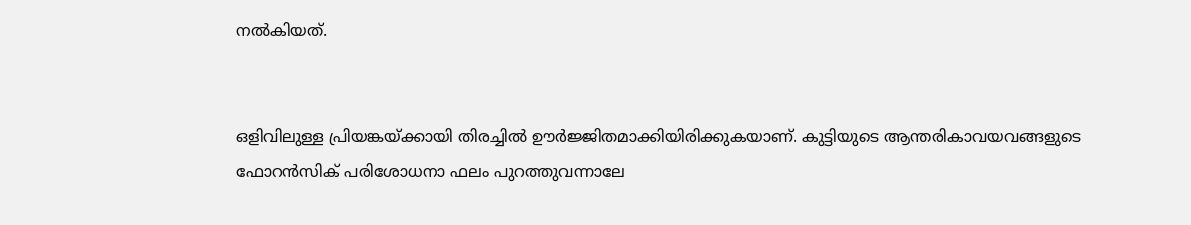നൽകിയത്.


ഒളിവിലുള്ള പ്രിയങ്കയ്ക്കായി തിരച്ചിൽ ഊർജ്ജിതമാക്കിയിരിക്കുകയാണ്. കുട്ടിയുടെ ആന്തരികാവയവങ്ങളുടെ ഫോറൻസിക് പരിശോധനാ ഫലം പുറത്തുവന്നാലേ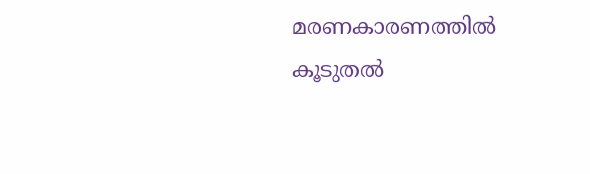മരണകാരണത്തിൽ കൂടുതൽ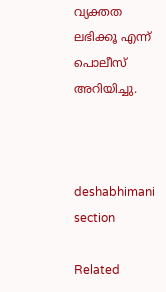വ്യക്തത ലഭിക്കൂ എന്ന് പൊലീസ് അറിയിച്ചു.



deshabhimani section

Related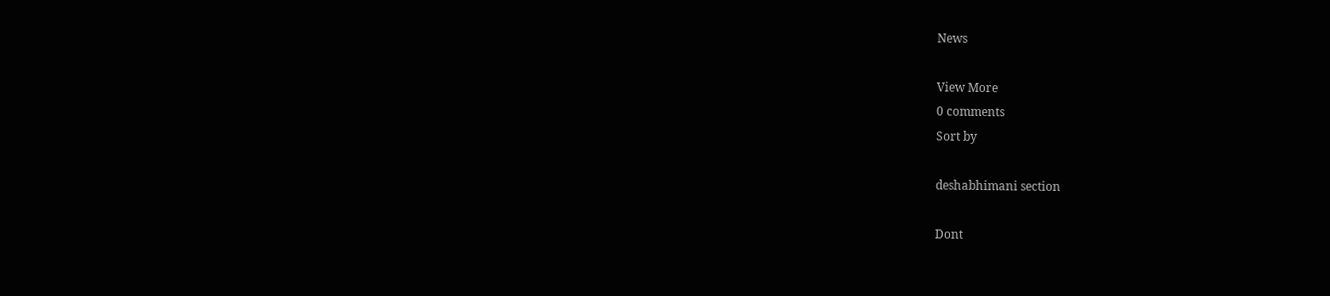News

View More
0 comments
Sort by

deshabhimani section

Dont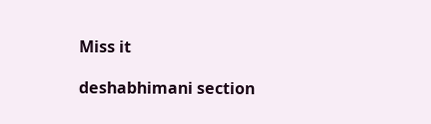Miss it

deshabhimani section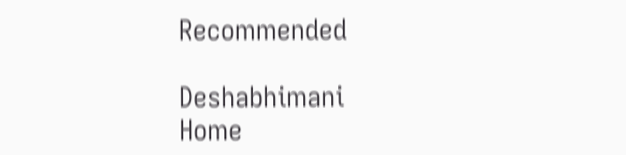Recommended

Deshabhimani
Home